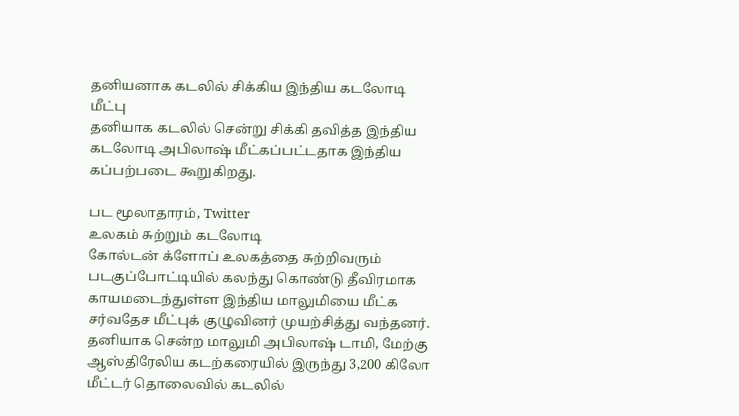தனியனாக கடலில் சிக்கிய இந்திய கடலோடி மீட்பு
தனியாக கடலில் சென்று சிக்கி தவித்த இந்திய கடலோடி அபிலாஷ் மீட்கப்பட்டதாக இந்திய கப்பற்படை கூறுகிறது.

பட மூலாதாரம், Twitter
உலகம் சுற்றும் கடலோடி
கோல்டன் க்ளோப் உலகத்தை சுற்றிவரும் படகுப்போட்டியில் கலந்து கொண்டு தீவிரமாக காயமடைந்துள்ள இந்திய மாலுமியை மீட்க சர்வதேச மீட்புக் குழுவினர் முயற்சித்து வந்தனர்.
தனியாக சென்ற மாலுமி அபிலாஷ் டாமி, மேற்கு ஆஸ்திரேலிய கடற்கரையில் இருந்து 3,200 கிலோ மீட்டர் தொலைவில் கடலில்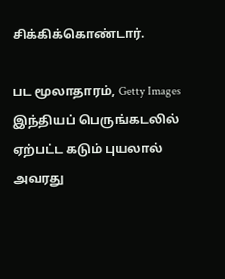சிக்கிக்கொண்டார்.

பட மூலாதாரம், Getty Images
இந்தியப் பெருங்கடலில் ஏற்பட்ட கடும் புயலால் அவரது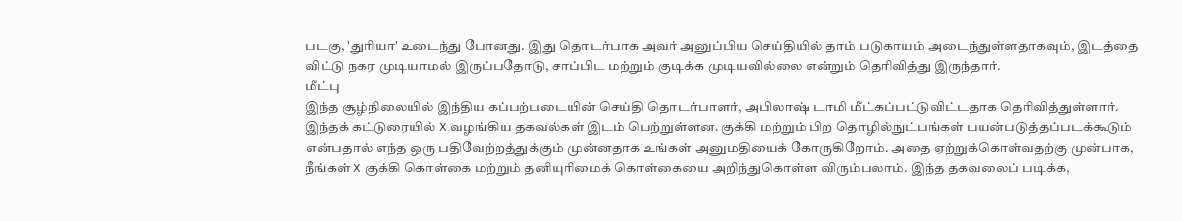படகு, 'துரியா' உடைந்து போனது. இது தொடர்பாக அவர் அனுப்பிய செய்தியில் தாம் படுகாயம் அடைந்துள்ளதாகவும், இடத்தை விட்டு நகர முடியாமல் இருப்பதோடு, சாப்பிட மற்றும் குடிக்க முடியவில்லை என்றும் தெரிவித்து இருந்தார்.
மீட்பு
இந்த சூழ்நிலையில் இந்திய கப்பற்படையின் செய்தி தொடர்பாளர், அபிலாஷ் டாமி மீட்கப்பட்டுவிட்டதாக தெரிவித்துள்ளார்.
இந்தக் கட்டுரையில் X வழங்கிய தகவல்கள் இடம் பெற்றுள்ளன. குக்கி மற்றும் பிற தொழில்நுட்பங்கள் பயன்படுத்தப்படக்கூடும் என்பதால் எந்த ஒரு பதிவேற்றத்துக்கும் முன்னதாக உங்கள் அனுமதியைக் கோருகிறோம். அதை ஏற்றுக்கொள்வதற்கு முன்பாக, நீங்கள் X குக்கி கொள்கை மற்றும் தனியுரிமைக் கொள்கையை அறிந்துகொள்ள விரும்பலாம். இந்த தகவலைப் படிக்க,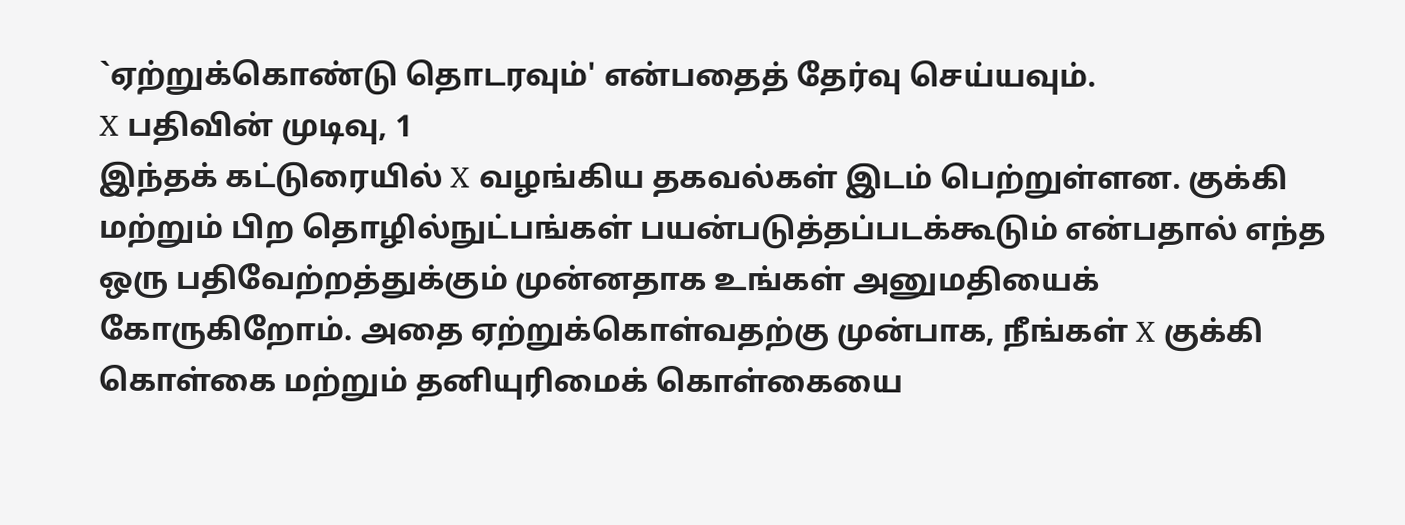`ஏற்றுக்கொண்டு தொடரவும்' என்பதைத் தேர்வு செய்யவும்.
X பதிவின் முடிவு, 1
இந்தக் கட்டுரையில் X வழங்கிய தகவல்கள் இடம் பெற்றுள்ளன. குக்கி மற்றும் பிற தொழில்நுட்பங்கள் பயன்படுத்தப்படக்கூடும் என்பதால் எந்த ஒரு பதிவேற்றத்துக்கும் முன்னதாக உங்கள் அனுமதியைக் கோருகிறோம். அதை ஏற்றுக்கொள்வதற்கு முன்பாக, நீங்கள் X குக்கி கொள்கை மற்றும் தனியுரிமைக் கொள்கையை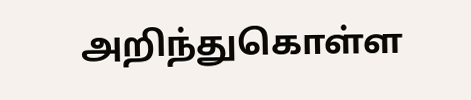அறிந்துகொள்ள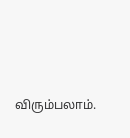விரும்பலாம்.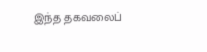இந்த தகவலைப்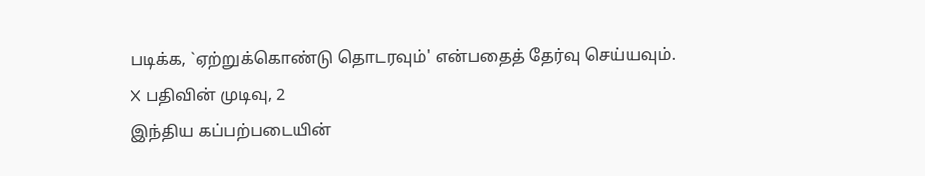படிக்க, `ஏற்றுக்கொண்டு தொடரவும்' என்பதைத் தேர்வு செய்யவும்.
X பதிவின் முடிவு, 2
இந்திய கப்பற்படையின்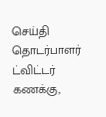செய்தி தொடர்பாளர் ட்விட்டர் கணக்கு,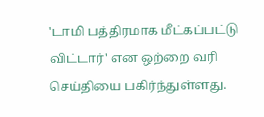'டாமி பத்திரமாக மீட்கப்பட்டு விட்டார்' என ஒற்றை வரி செய்தியை பகிர்ந்துள்ளது.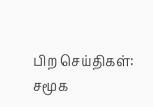பிற செய்திகள்:
சமூக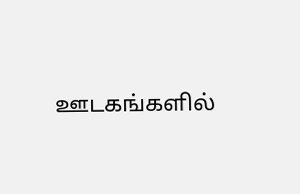ஊடகங்களில்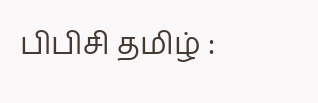பிபிசி தமிழ் :